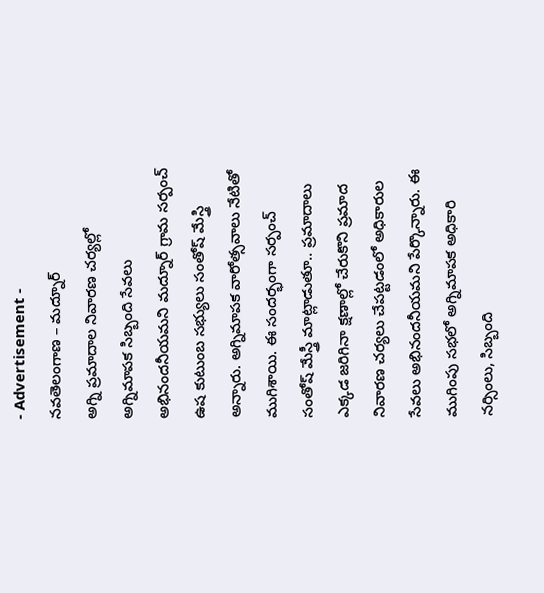- Advertisement -
నవతెలంగాణ – మద్నూర్
అగ్ని ప్రమాదాల నివారణ చర్యల్లో అగ్నిమాపక సిబ్బంది సేవలు అభినందనీయమని మద్నూర్ గ్రామ సర్పంచ్ ఉష కుటుంబ సభ్యులు సంతోష్ మేస్త్రి అన్నారు. అగ్నిమాపక వారోత్సవాలు నేటితో ముగిశాయి. ఈ సందర్భంగా సర్పంచ్ సంతోష్ మేస్త్రీ మాట్లాడుతూ.. ప్రమాదాలు ఎక్కడ జరిగినా క్షణాల్లో చేరుకొని ప్రమాద నివారణ చర్యలు చేపట్టడంలో అధికారుల సేవలు అభినందనీయమని పేర్కొన్నారు. ఈ ముగింపు సభలో అగ్నిమాపక అధికారి నర్సింలు, సిబ్బంది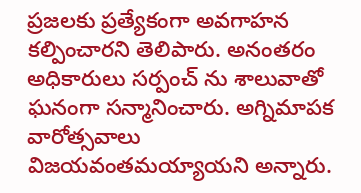ప్రజలకు ప్రత్యేకంగా అవగాహన కల్పించారని తెలిపారు. అనంతరం అధికారులు సర్పంచ్ ను శాలువాతో ఘనంగా సన్మానించారు. అగ్నిమాపక వారోత్సవాలు విజయవంతమయ్యాయని అన్నారు.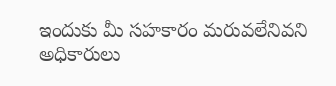ఇందుకు మీ సహకారం మరువలేనివని అధికారులు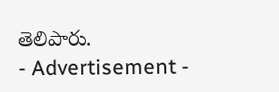తెలిపారు.
- Advertisement -